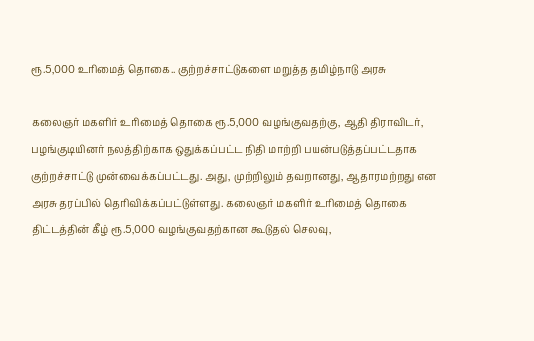ரூ.5,000 உரிமைத் தொகை.. குற்றச்சாட்டுகளை மறுத்த தமிழ்நாடு அரசு

கலைஞர் மகளிர் உரிமைத் தொகை ரூ.5,000 வழங்குவதற்கு, ஆதி திராவிடர், பழங்குடியினர் நலத்திற்காக ஒதுக்கப்பட்ட நிதி மாற்றி பயன்படுத்தப்பட்டதாக குற்றச்சாட்டு முன்வைக்கப்பட்டது. அது, முற்றிலும் தவறானது, ஆதாரமற்றது என அரசு தரப்பில் தெரிவிக்கப்பட்டுள்ளது. கலைஞர் மகளிர் உரிமைத் தொகை திட்டத்தின் கீழ் ரூ.5,000 வழங்குவதற்கான கூடுதல் செலவு,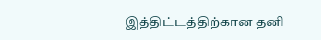இத்திட்டத்திற்கான தனி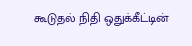கூடுதல் நிதி ஒதுக்கீட்டின்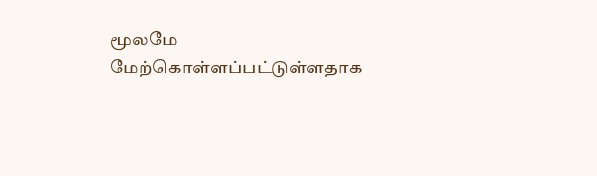மூலமே மேற்கொள்ளப்பட்டுள்ளதாக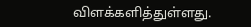விளக்களித்துள்ளது.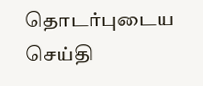தொடர்புடைய செய்தி